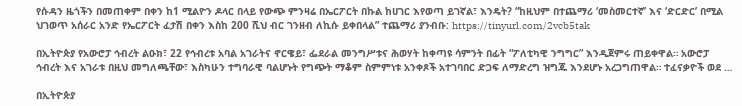የሱዳን ዜጎችን በመጠቀም በቀን ከ1 ሚልዮን ዶላር በላይ የውጭ ምንዛሬ በኤርፖርት በኩል ከሀገር እየወጣ ይገኛል፣ እንዴት? “ከዚህም በተጨማሪ ‘መስመርተኛ’ እና ‘ድርድር’ በሚል ህገወጥ አሰራር አንድ የኤርፖርት ፈታሽ በቀን እስከ 200 ሺህ ብር ገንዘብ ለኪሱ ይቀበላል” ተጨማሪ ያንብቡ: https://tinyurl.com/2vcb5tak

በኢትዮጵያ የአውሮፓ ኅብረት ልዑክ፣ 22 የኅብረቱ አባል አገራትና ኖርዌይ፣ ፌደራል መንግሥቱና ሕወሃት ከቀጣዩ ሳምንት በፊት “ፖለቲካዊ ንግግር” እንዲጀምሩ ጠይቀዋል። አውሮፓ ኅብረት እና አገራቱ በዚህ መግለጫቸው፣ እስካሁን ተግባራዊ ባልሆኑት የግጭት ማቆም ስምምነቱ አንቀጾች አተገባበር ድጋፍ ለማድረግ ዝግጁ እንደሆኑ አረጋግጠዋል። ተፈናቃዮች ወደ …

በኢትዮጵያ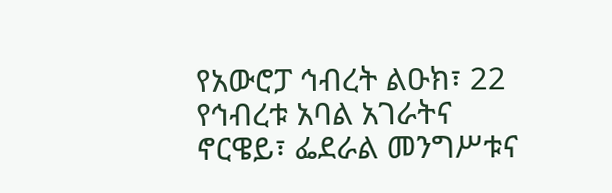የአውሮፓ ኅብረት ልዑክ፣ 22 የኅብረቱ አባል አገራትና ኖርዌይ፣ ፌደራል መንግሥቱና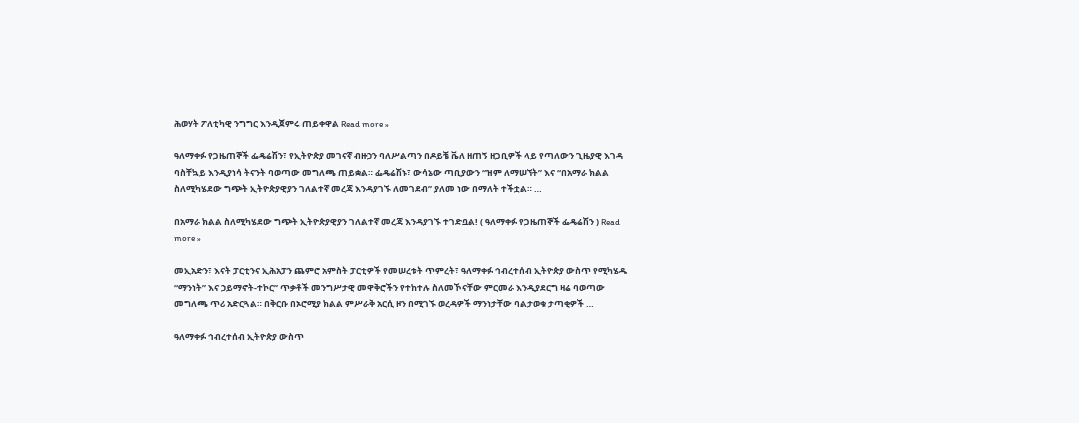ሕወሃት ፖለቲካዊ ንግግር እንዲጀምሩ ጠይቀዋል Read more »

ዓለማቀፉ የጋዜጠኞች ፌዴሬሽን፣ የኢትዮጵያ መገናኛ ብዙኃን ባለሥልጣን በዶይቼ ቬለ ዘጠኝ ዘጋቢዎች ላይ የጣለውን ጊዜያዊ እገዳ ባስቸኳይ እንዲያነሳ ትናንት ባወጣው መግለጫ ጠይቋል። ፌዴሬሽኑ፣ ውሳኔው ጣቢያውን “ዝም ለማሠኘት” እና “በአማራ ክልል ስለሚካሄደው ግጭት ኢትዮጵያዊያን ገለልተኛ መረጃ እንዳያገኙ ለመገደብ” ያለመ ነው በማለት ተችቷል። …

በአማራ ክልል ስለሚካሄደው ግጭት ኢትዮጵያዊያን ገለልተኛ መረጃ እንዳያገኙ ተገድቧል! ( ዓለማቀፉ የጋዜጠኞች ፌዴሬሽን ) Read more »

መኢአድን፣ እናት ፓርቲንና ኢሕአፓን ጨምሮ አምስት ፓርቲዎች የመሠረቱት ጥምረት፣ ዓለማቀፉ ኅብረተሰብ ኢትዮጵያ ውስጥ የሚካሄዱ “ማንነት” እና ኃይማኖት-ተኮር” ጥቃቶች መንግሥታዊ መዋቅሮችን የተከተሉ ስለመኾናቸው ምርመራ እንዲያደርግ ዛሬ ባወጣው መግለጫ ጥሪ አድርጓል። በቅርቡ በኦሮሚያ ክልል ምሥራቅ አርሲ ዞን በሚገኙ ወረዳዎች ማንነታቸው ባልታወቁ ታጣቂዎች …

ዓለማቀፉ ኅብረተሰብ ኢትዮጵያ ውስጥ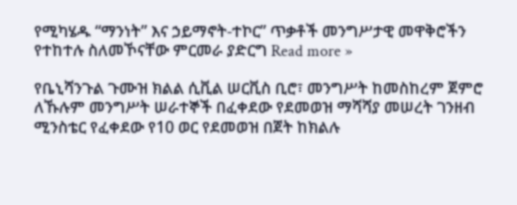የሚካሄዱ “ማንነት” እና ኃይማኖት-ተኮር” ጥቃቶች መንግሥታዊ መዋቅሮችን የተከተሉ ስለመኾናቸው ምርመራ ያድርግ Read more »

የቤኒሻንጉል ጉሙዝ ክልል ሲቪል ሠርቪስ ቢሮ፣ መንግሥት ከመስከረም ጀምሮ ለኹሉም መንግሥት ሠራተኞች በፈቀደው የደመወዝ ማሻሻያ መሠረት ገንዘብ ሚንስቴር የፈቀደው የ10 ወር የደመወዝ በጀት ከክልሉ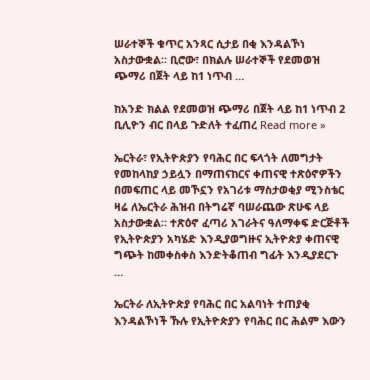ሠራተኞች ቁጥር አንጻር ሲታይ በቂ እንዳልኾነ አስታውቋል። ቢሮው፣ በክልሉ ሠራተኞች የደመወዝ ጭማሪ በጀት ላይ ከ1 ነጥብ …

ከአንድ ክልል የደመወዝ ጭማሪ በጀት ላይ ከ1 ነጥብ 2 ቢሊዮን ብር በላይ ጉድለት ተፈጠረ Read more »

ኤርትራ፣ የኢትዮጵያን የባሕር በር ፍላጎት ለመግታት የመከላከያ ኃይሏን በማጠናከርና ቀጠናዊ ተጽዕኖዎችን በመፍጠር ላይ መኾኗን የአገሪቱ ማስታወቂያ ሚንስቴር ዛሬ ለኤርትራ ሕዝብ በትግሬኛ ባሠራጨው ጽሁፍ ላይ አስታውቋል። ተጽዕኖ ፈጣሪ አገራትና ዓለማቀፍ ድርጅቶች የኢትዮጵያን አካሄድ እንዲያወግዙና ኢትዮጵያ ቀጠናዊ ግጭት ከመቀስቀስ እንድትቆጠብ ግፊት እንዲያደርጉ …

ኤርትራ ለኢትዮጵያ የባሕር በር አልባነት ተጠያቂ እንዳልኾነች ኹሉ የኢትዮጵያን የባሕር በር ሕልም እውን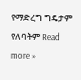የማድረግ ግዴታም የለባትም Read more »